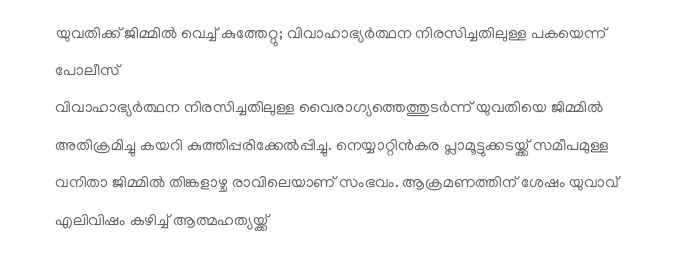യുവതിക്ക് ജിമ്മിൽ വെച്ച് കുത്തേറ്റു; വിവാഹാഭ്യർത്ഥന നിരസിച്ചതിലുള്ള പകയെന്ന് പോലീസ്
വിവാഹാഭ്യർത്ഥന നിരസിച്ചതിലുള്ള വൈരാഗ്യത്തെത്തുടർന്ന് യുവതിയെ ജിമ്മിൽ അതിക്രമിച്ചു കയറി കുത്തിപ്പരിക്കേൽപ്പിച്ചു. നെയ്യാറ്റിൻകര പ്ലാമൂട്ടുക്കടയ്ക്ക് സമീപമുള്ള വനിതാ ജിമ്മിൽ തിങ്കളാഴ്ച രാവിലെയാണ് സംഭവം. ആക്രമണത്തിന് ശേഷം യുവാവ് എലിവിഷം കഴിച്ച് ആത്മഹത്യയ്ക്ക്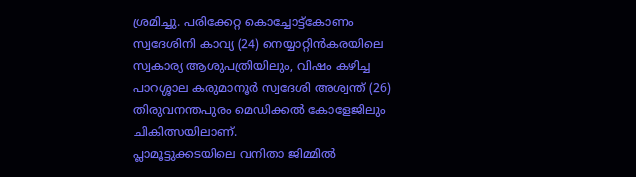ശ്രമിച്ചു. പരിക്കേറ്റ കൊച്ചോട്ട്കോണം സ്വദേശിനി കാവ്യ (24) നെയ്യാറ്റിൻകരയിലെ സ്വകാര്യ ആശുപത്രിയിലും, വിഷം കഴിച്ച പാറശ്ശാല കരുമാനൂർ സ്വദേശി അശ്വന്ത് (26) തിരുവനന്തപുരം മെഡിക്കൽ കോളേജിലും ചികിത്സയിലാണ്.
പ്ലാമൂട്ടുക്കടയിലെ വനിതാ ജിമ്മിൽ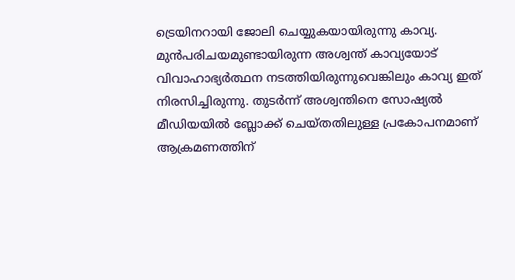ട്രെയിനറായി ജോലി ചെയ്യുകയായിരുന്നു കാവ്യ. മുൻപരിചയമുണ്ടായിരുന്ന അശ്വന്ത് കാവ്യയോട് വിവാഹാഭ്യർത്ഥന നടത്തിയിരുന്നുവെങ്കിലും കാവ്യ ഇത് നിരസിച്ചിരുന്നു. തുടർന്ന് അശ്വന്തിനെ സോഷ്യൽ മീഡിയയിൽ ബ്ലോക്ക് ചെയ്തതിലുള്ള പ്രകോപനമാണ് ആക്രമണത്തിന്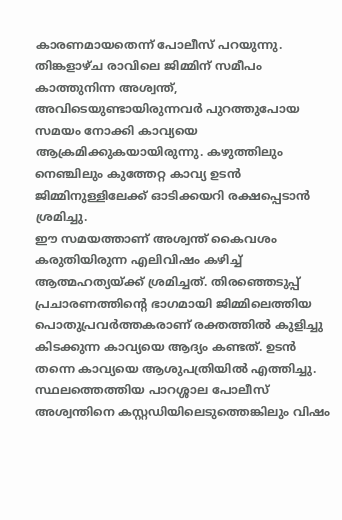കാരണമായതെന്ന് പോലീസ് പറയുന്നു. തിങ്കളാഴ്ച രാവിലെ ജിമ്മിന് സമീപം കാത്തുനിന്ന അശ്വന്ത്, അവിടെയുണ്ടായിരുന്നവർ പുറത്തുപോയ സമയം നോക്കി കാവ്യയെ ആക്രമിക്കുകയായിരുന്നു. കഴുത്തിലും നെഞ്ചിലും കുത്തേറ്റ കാവ്യ ഉടൻ ജിമ്മിനുള്ളിലേക്ക് ഓടിക്കയറി രക്ഷപ്പെടാൻ ശ്രമിച്ചു.
ഈ സമയത്താണ് അശ്വന്ത് കൈവശം കരുതിയിരുന്ന എലിവിഷം കഴിച്ച് ആത്മഹത്യയ്ക്ക് ശ്രമിച്ചത്. തിരഞ്ഞെടുപ്പ് പ്രചാരണത്തിന്റെ ഭാഗമായി ജിമ്മിലെത്തിയ പൊതുപ്രവർത്തകരാണ് രക്തത്തിൽ കുളിച്ചു കിടക്കുന്ന കാവ്യയെ ആദ്യം കണ്ടത്. ഉടൻ തന്നെ കാവ്യയെ ആശുപത്രിയിൽ എത്തിച്ചു. സ്ഥലത്തെത്തിയ പാറശ്ശാല പോലീസ് അശ്വന്തിനെ കസ്റ്റഡിയിലെടുത്തെങ്കിലും വിഷം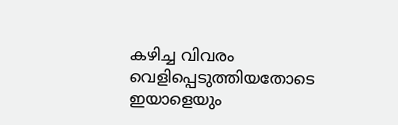കഴിച്ച വിവരം വെളിപ്പെടുത്തിയതോടെ ഇയാളെയും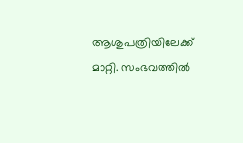ആശുപത്രിയിലേക്ക് മാറ്റി. സംഭവത്തിൽ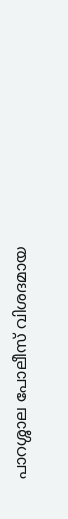പാറശ്ശാല പോലീസ് വിശദമായ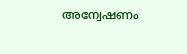അന്വേഷണം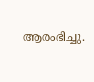ആരംഭിച്ചു.